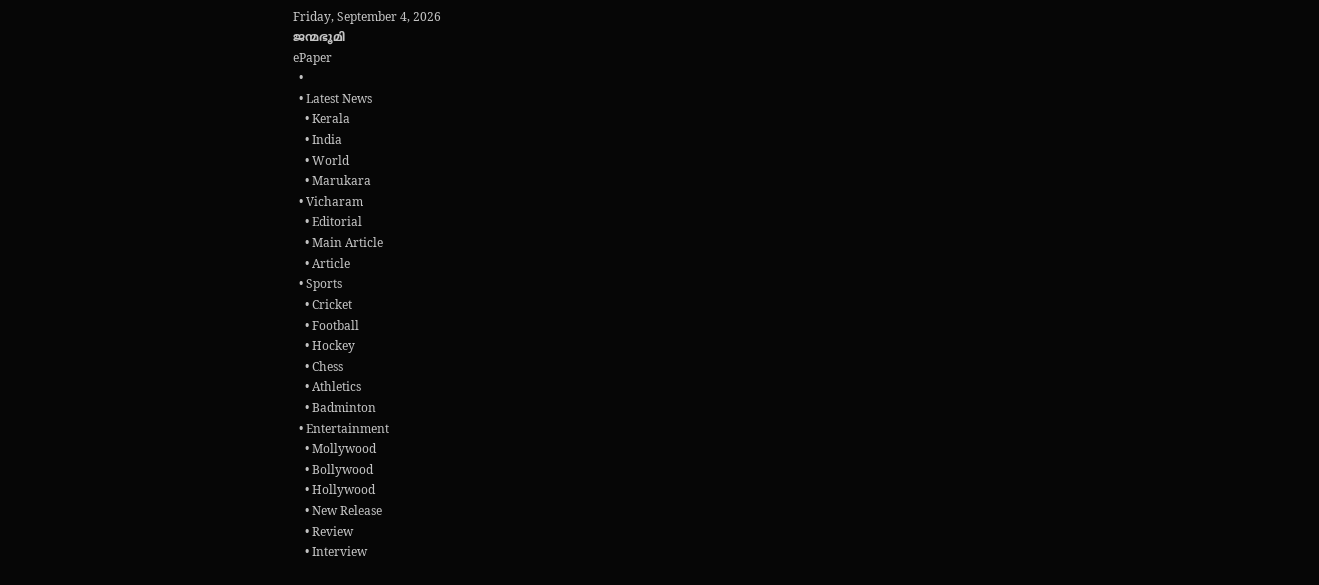Friday, September 4, 2026
ജന്മഭൂമി
ePaper
  •
  • Latest News
    • Kerala
    • India
    • World
    • Marukara
  • Vicharam
    • Editorial
    • Main Article
    • Article
  • Sports
    • Cricket
    • Football
    • Hockey
    • Chess
    • Athletics
    • Badminton
  • Entertainment
    • Mollywood
    • Bollywood
    • Hollywood
    • New Release
    • Review
    • Interview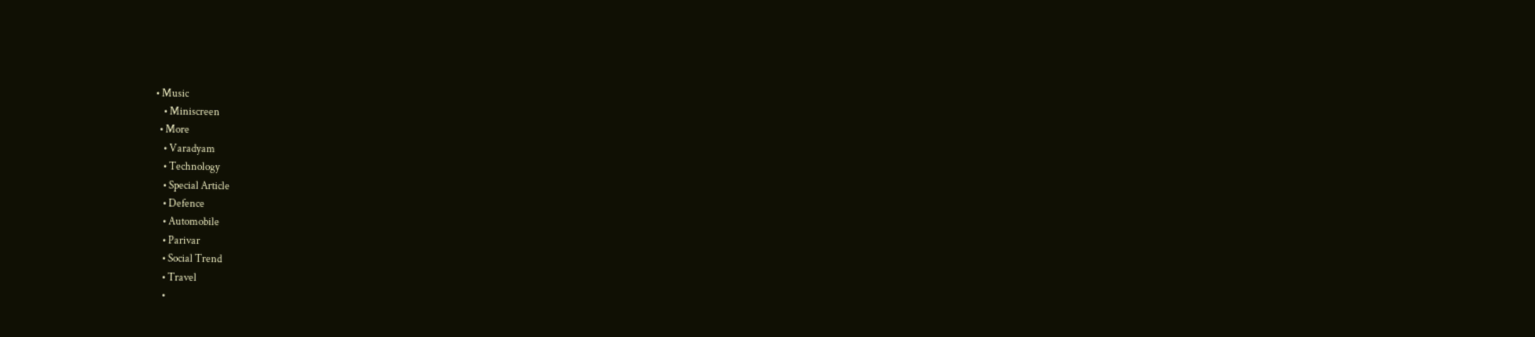• Music
    • Miniscreen
  • More
    • Varadyam
    • Technology
    • Special Article
    • Defence
    • Automobile
    • Parivar
    • Social Trend
    • Travel
    •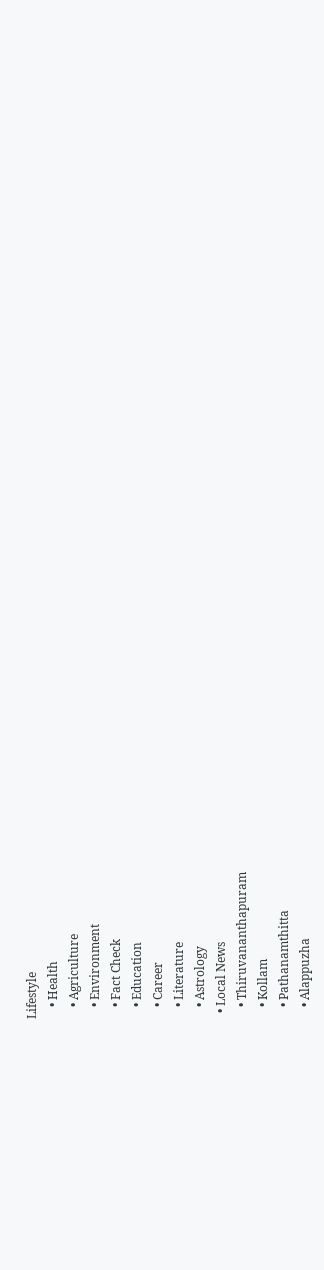Lifestyle
    • Health
    • Agriculture
    • Environment
    • Fact Check
    • Education
    • Career
    • Literature
    • Astrology
  • Local News
    • Thiruvananthapuram
    • Kollam
    • Pathanamthitta
    • Alappuzha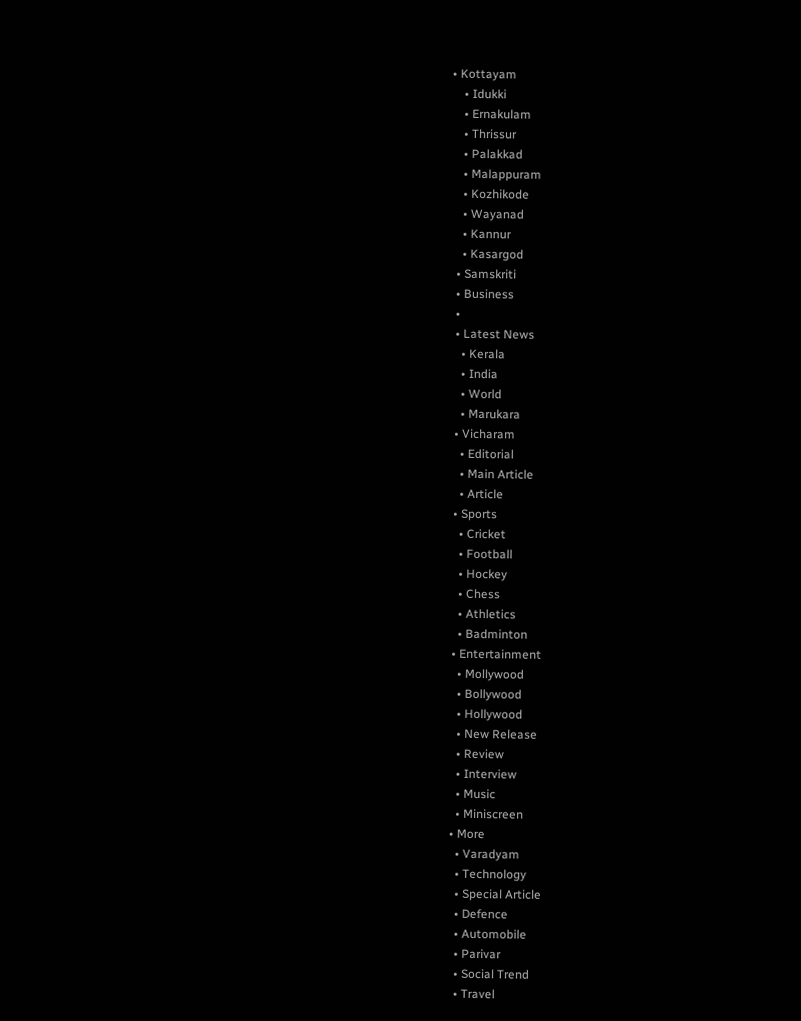• Kottayam
    • Idukki
    • Ernakulam
    • Thrissur
    • Palakkad
    • Malappuram
    • Kozhikode
    • Wayanad
    • Kannur
    • Kasargod
  • Samskriti
  • Business
  •
  • Latest News
    • Kerala
    • India
    • World
    • Marukara
  • Vicharam
    • Editorial
    • Main Article
    • Article
  • Sports
    • Cricket
    • Football
    • Hockey
    • Chess
    • Athletics
    • Badminton
  • Entertainment
    • Mollywood
    • Bollywood
    • Hollywood
    • New Release
    • Review
    • Interview
    • Music
    • Miniscreen
  • More
    • Varadyam
    • Technology
    • Special Article
    • Defence
    • Automobile
    • Parivar
    • Social Trend
    • Travel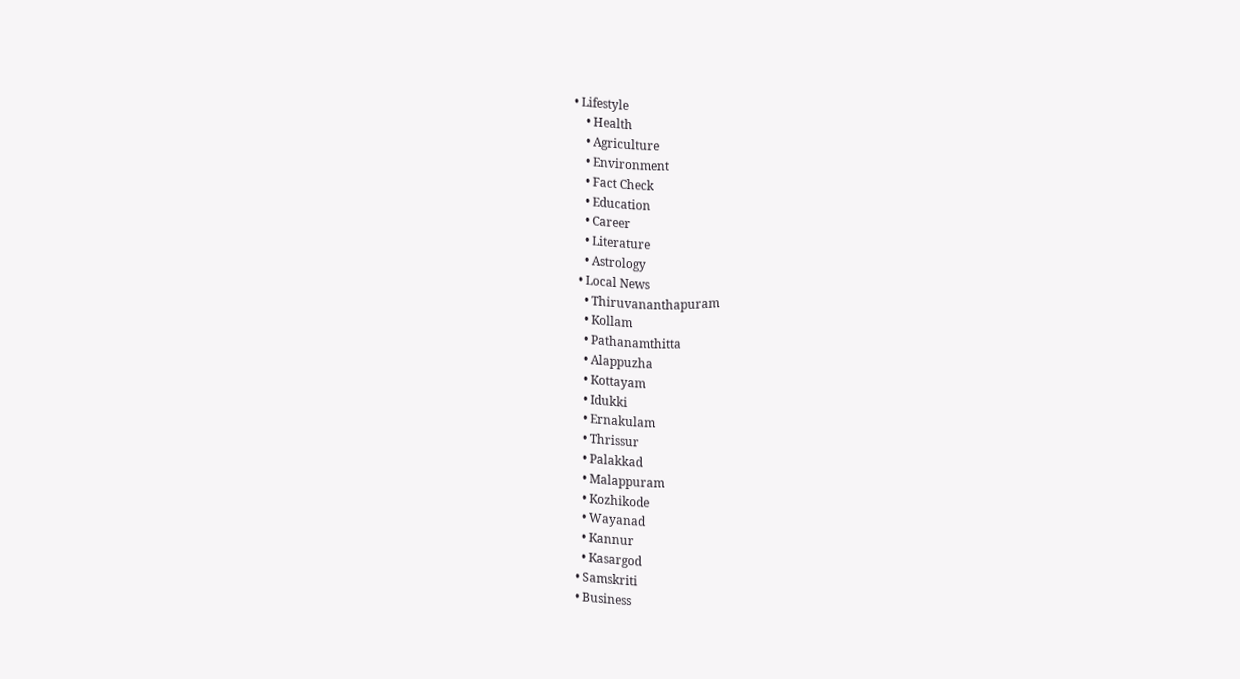• Lifestyle
    • Health
    • Agriculture
    • Environment
    • Fact Check
    • Education
    • Career
    • Literature
    • Astrology
  • Local News
    • Thiruvananthapuram
    • Kollam
    • Pathanamthitta
    • Alappuzha
    • Kottayam
    • Idukki
    • Ernakulam
    • Thrissur
    • Palakkad
    • Malappuram
    • Kozhikode
    • Wayanad
    • Kannur
    • Kasargod
  • Samskriti
  • Business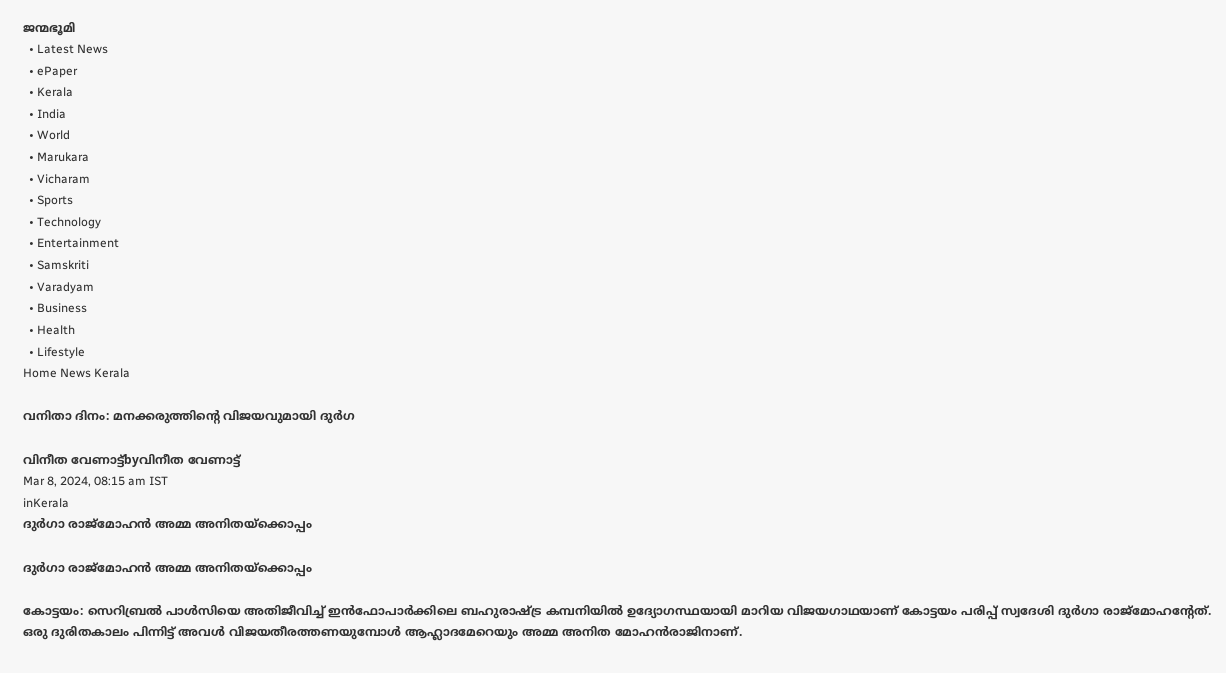ജന്മഭൂമി
  • Latest News
  • ePaper
  • Kerala
  • India
  • World
  • Marukara
  • Vicharam
  • Sports
  • Technology
  • Entertainment
  • Samskriti
  • Varadyam
  • Business
  • Health
  • Lifestyle
Home News Kerala

വനിതാ ദിനം: മനക്കരുത്തിന്റെ വിജയവുമായി ദുര്‍ഗ

വിനീത വേണാട്ട്byവിനീത വേണാട്ട്
Mar 8, 2024, 08:15 am IST
inKerala
ദുര്‍ഗാ രാജ്‌മോഹന്‍ അമ്മ അനിതയ്‌ക്കൊപ്പം

ദുര്‍ഗാ രാജ്‌മോഹന്‍ അമ്മ അനിതയ്‌ക്കൊപ്പം

കോട്ടയം: സെറിബ്രല്‍ പാള്‍സിയെ അതിജീവിച്ച് ഇന്‍ഫോപാര്‍ക്കിലെ ബഹുരാഷ്‌ട്ര കമ്പനിയില്‍ ഉദ്യോഗസ്ഥയായി മാറിയ വിജയഗാഥയാണ് കോട്ടയം പരിപ്പ് സ്വദേശി ദുര്‍ഗാ രാജ്‌മോഹന്റേത്. ഒരു ദുരിതകാലം പിന്നിട്ട് അവള്‍ വിജയതീരത്തണയുമ്പോള്‍ ആഹ്ലാദമേറെയും അമ്മ അനിത മോഹന്‍രാജിനാണ്.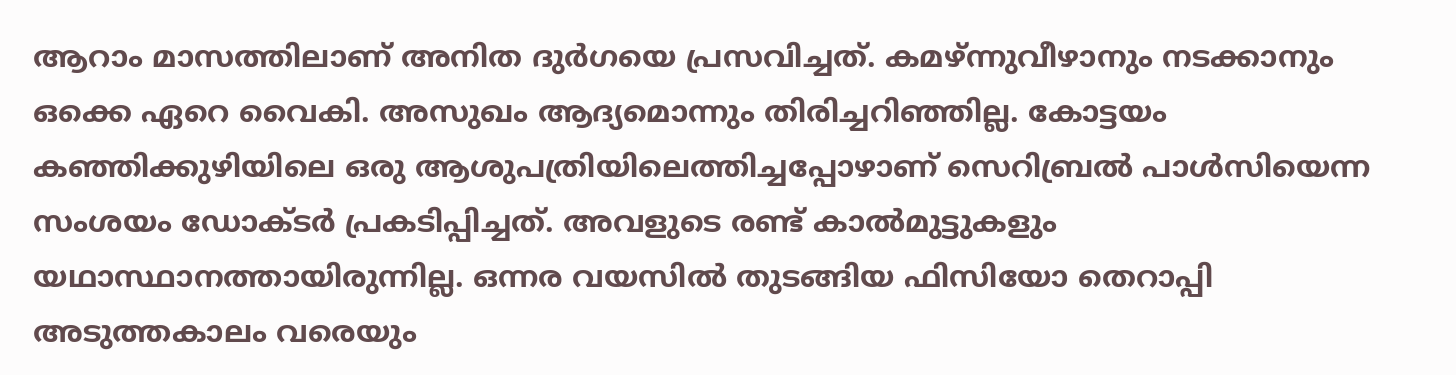ആറാം മാസത്തിലാണ് അനിത ദുര്‍ഗയെ പ്രസവിച്ചത്. കമഴ്ന്നുവീഴാനും നടക്കാനും ഒക്കെ ഏറെ വൈകി. അസുഖം ആദ്യമൊന്നും തിരിച്ചറിഞ്ഞില്ല. കോട്ടയം കഞ്ഞിക്കുഴിയിലെ ഒരു ആശുപത്രിയിലെത്തിച്ചപ്പോഴാണ് സെറിബ്രല്‍ പാള്‍സിയെന്ന സംശയം ഡോക്ടര്‍ പ്രകടിപ്പിച്ചത്. അവളുടെ രണ്ട് കാല്‍മുട്ടുകളും യഥാസ്ഥാനത്തായിരുന്നില്ല. ഒന്നര വയസില്‍ തുടങ്ങിയ ഫിസിയോ തെറാപ്പി അടുത്തകാലം വരെയും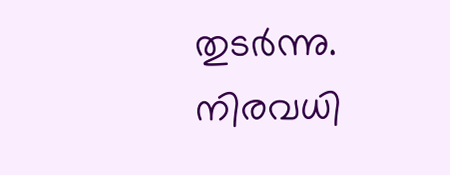തുടര്‍ന്നു. നിരവധി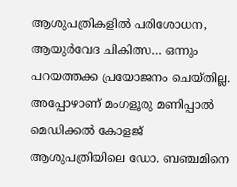ആശുപത്രികളില്‍ പരിശോധന, ആയുര്‍വേദ ചികിത്സ… ഒന്നും പറയത്തക്ക പ്രയോജനം ചെയ്തില്ല. അപ്പോഴാണ് മംഗളൂരു മണിപ്പാല്‍ മെഡിക്കല്‍ കോളജ് ആശുപത്രിയിലെ ഡോ. ബഞ്ചമിനെ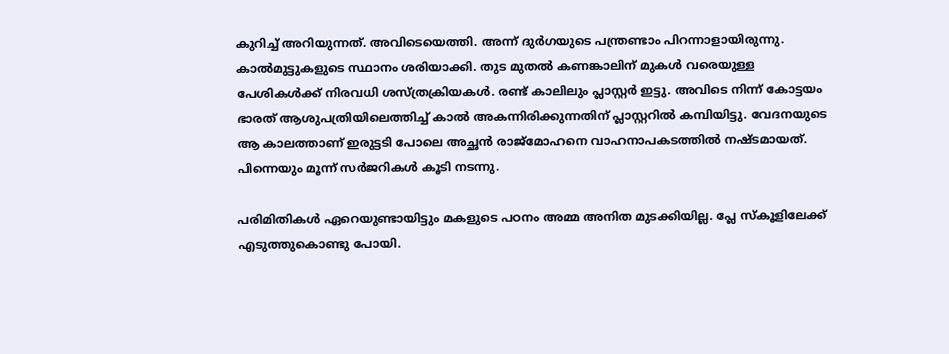കുറിച്ച് അറിയുന്നത്. അവിടെയെത്തി. അന്ന് ദുര്‍ഗയുടെ പന്ത്രണ്ടാം പിറന്നാളായിരുന്നു. കാല്‍മുട്ടുകളുടെ സ്ഥാനം ശരിയാക്കി. തുട മുതല്‍ കണങ്കാലിന് മുകള്‍ വരെയുള്ള പേശികള്‍ക്ക് നിരവധി ശസ്ത്രക്രിയകള്‍. രണ്ട് കാലിലും പ്ലാസ്റ്റര്‍ ഇട്ടു. അവിടെ നിന്ന് കോട്ടയം ഭാരത് ആശുപത്രിയിലെത്തിച്ച് കാല്‍ അകന്നിരിക്കുന്നതിന് പ്ലാസ്റ്ററില്‍ കമ്പിയിട്ടു. വേദനയുടെ ആ കാലത്താണ് ഇരുട്ടടി പോലെ അച്ഛന്‍ രാജ്‌മോഹനെ വാഹനാപകടത്തില്‍ നഷ്ടമായത്. പിന്നെയും മൂന്ന് സര്‍ജറികള്‍ കൂടി നടന്നു.

പരിമിതികള്‍ ഏറെയുണ്ടായിട്ടും മകളുടെ പഠനം അമ്മ അനിത മുടക്കിയില്ല. പ്ലേ സ്‌കൂളിലേക്ക് എടുത്തുകൊണ്ടു പോയി.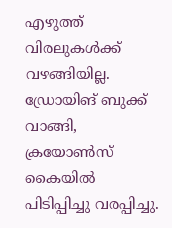എഴുത്ത് വിരലുകള്‍ക്ക് വഴങ്ങിയില്ല. ഡ്രോയിങ് ബുക്ക് വാങ്ങി, ക്രയോണ്‍സ് കൈയില്‍ പിടിപ്പിച്ചു വരപ്പിച്ചു.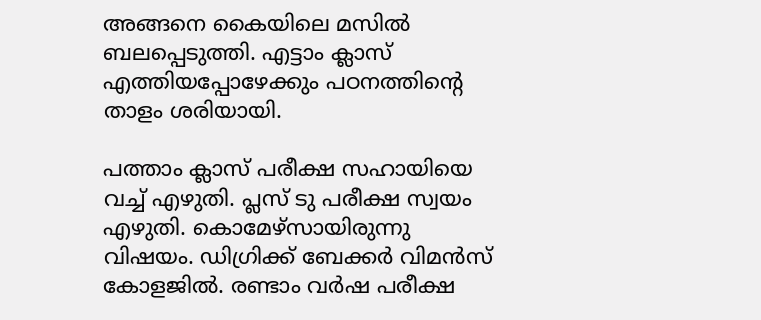അങ്ങനെ കൈയിലെ മസില്‍ ബലപ്പെടുത്തി. എട്ടാം ക്ലാസ് എത്തിയപ്പോഴേക്കും പഠനത്തിന്റെ താളം ശരിയായി.

പത്താം ക്ലാസ് പരീക്ഷ സഹായിയെ വച്ച് എഴുതി. പ്ലസ് ടു പരീക്ഷ സ്വയം എഴുതി. കൊമേഴ്‌സായിരുന്നു വിഷയം. ഡിഗ്രിക്ക് ബേക്കര്‍ വിമന്‍സ് കോളജില്‍. രണ്ടാം വര്‍ഷ പരീക്ഷ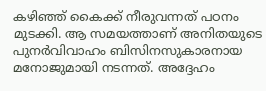കഴിഞ്ഞ് കൈക്ക് നീരുവന്നത് പഠനം മുടക്കി. ആ സമയത്താണ് അനിതയുടെ പുനര്‍വിവാഹം ബിസിനസുകാരനായ മനോജുമായി നടന്നത്. അദ്ദേഹം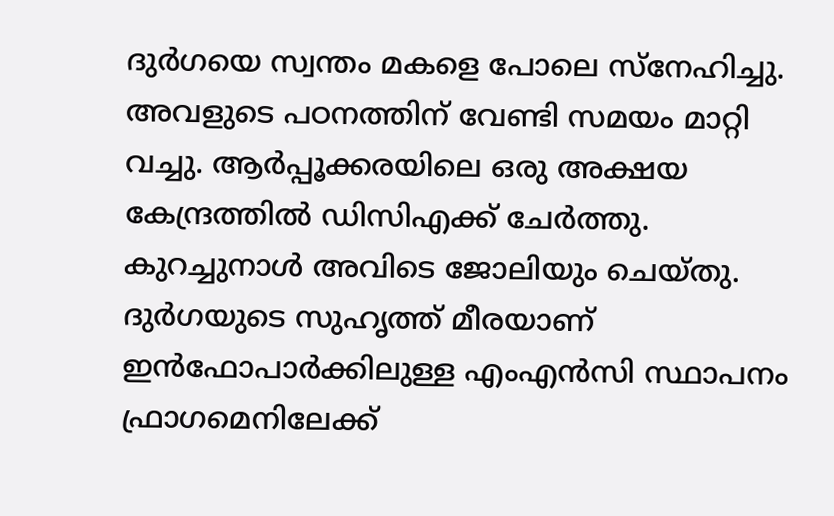ദുര്‍ഗയെ സ്വന്തം മകളെ പോലെ സ്‌നേഹിച്ചു. അവളുടെ പഠനത്തിന് വേണ്ടി സമയം മാറ്റി വച്ചു. ആര്‍പ്പൂക്കരയിലെ ഒരു അക്ഷയ കേന്ദ്രത്തില്‍ ഡിസിഎക്ക് ചേര്‍ത്തു. കുറച്ചുനാള്‍ അവിടെ ജോലിയും ചെയ്തു. ദുര്‍ഗയുടെ സുഹൃത്ത് മീരയാണ് ഇന്‍ഫോപാര്‍ക്കിലുള്ള എംഎന്‍സി സ്ഥാപനം ഫ്രാഗമെനിലേക്ക്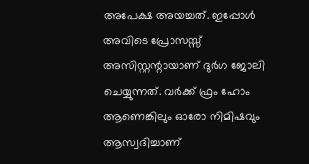അപേക്ഷ അയച്ചത്. ഇപ്പോള്‍ അവിടെ പ്രോസസ്സ് അസിസ്റ്റന്റായാണ് ദുര്‍ഗ ജോലി ചെയ്യുന്നത്. വര്‍ക്ക് ഫ്രം ഹോം ആണെങ്കിലും ഓരോ നിമിഷവും ആസ്വദിച്ചാണ്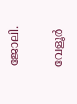ജോലി.

വേളൂര്‍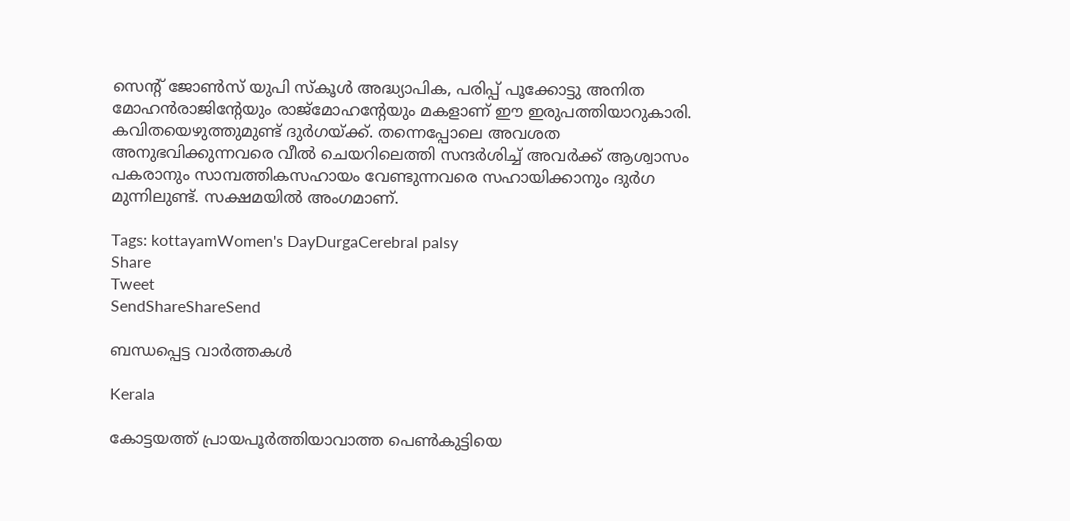സെന്റ് ജോണ്‍സ് യുപി സ്‌കൂള്‍ അദ്ധ്യാപിക, പരിപ്പ് പൂക്കോട്ടു അനിത മോഹന്‍രാജിന്റേയും രാജ്‌മോഹന്റേയും മകളാണ് ഈ ഇരുപത്തിയാറുകാരി. കവിതയെഴുത്തുമുണ്ട് ദുര്‍ഗയ്‌ക്ക്. തന്നെപ്പോലെ അവശത അനുഭവിക്കുന്നവരെ വീല്‍ ചെയറിലെത്തി സന്ദര്‍ശിച്ച് അവര്‍ക്ക് ആശ്വാസം പകരാനും സാമ്പത്തികസഹായം വേണ്ടുന്നവരെ സഹായിക്കാനും ദുര്‍ഗ മുന്നിലുണ്ട്. സക്ഷമയില്‍ അംഗമാണ്.

Tags: kottayamWomen's DayDurgaCerebral palsy
Share
Tweet
SendShareShareSend

ബന്ധപ്പെട്ട വാര്‍ത്തകള്‍

Kerala

കോട്ടയത്ത് പ്രായപൂര്‍ത്തിയാവാത്ത പെണ്‍കുട്ടിയെ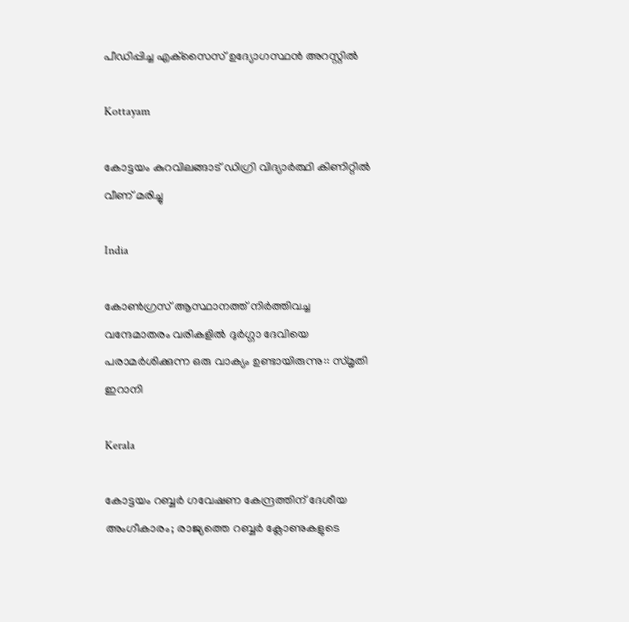പീഡിപ്പിച്ച എക്‌സൈസ് ഉദ്യോഗസ്ഥന്‍ അറസ്റ്റില്‍

Kottayam

കോട്ടയം കുറവിലങ്ങാട് ഡിഗ്രി വിദ്യാര്‍ത്ഥി കിണിറ്റില്‍ വീണ് മരിച്ചു

India

കോൺഗ്രസ് ആസ്ഥാനത്ത് നിർത്തിവച്ച വന്ദേമാതരം വരികളിൽ ദുർഗ്ഗാ ദേവിയെ പരാമർശിക്കുന്ന ഒരു വാക്യം ഉണ്ടായിരുന്നു:: സ്മൃതി ഇറാനി

Kerala

കോട്ടയം റബ്ബർ ഗവേഷണ കേന്ദ്രത്തിന് ദേശീയ അംഗീകാരം; രാജ്യത്തെ റബ്ബർ ക്ലോണുകളുടെ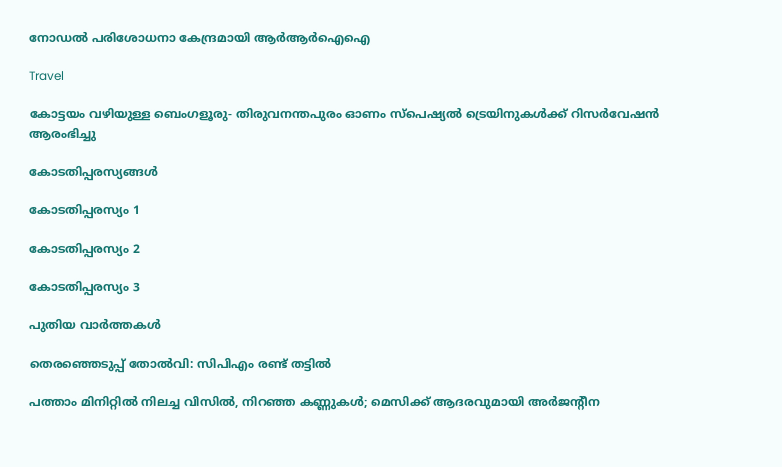നോഡൽ പരിശോധനാ കേന്ദ്രമായി ആർആർഐഐ

Travel

കോട്ടയം വഴിയുള്ള ബെംഗളൂരു- തിരുവനന്തപുരം ഓണം സ്‌പെഷ്യല്‍ ട്രെയിനുകള്‍ക്ക് റിസര്‍വേഷന്‍ ആരംഭിച്ചു

കോടതിപ്പരസ്യങ്ങള്‍

കോടതിപ്പരസ്യം 1

കോടതിപ്പരസ്യം 2

കോടതിപ്പരസ്യം 3

പുതിയ വാര്‍ത്തകള്‍

തെരഞ്ഞെടുപ്പ് തോല്‍വി: സിപിഎം രണ്ട് തട്ടില്‍

പത്താം മിനിറ്റില്‍ നിലച്ച വിസില്‍, നിറഞ്ഞ കണ്ണുകള്‍; മെസിക്ക് ആദരവുമായി അര്‍ജന്റീന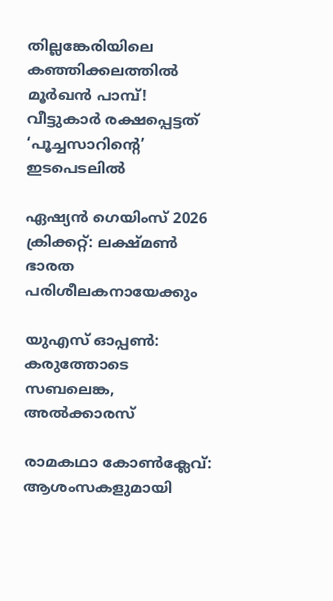തില്ലങ്കേരിയിലെ കഞ്ഞിക്കലത്തിൽ മൂർഖൻ പാമ്പ്! വീട്ടുകാർ രക്ഷപ്പെട്ടത് ‘പൂച്ചസാറിന്റെ’ ഇടപെടലിൽ

ഏഷ്യന്‍ ഗെയിംസ് 2026 ക്രിക്കറ്റ്: ലക്ഷ്മണ്‍ ഭാരത പരിശീലകനായേക്കും

യുഎസ് ഓപ്പണ്‍: കരുത്തോടെ സബലെങ്ക, അല്‍ക്കാരസ്

രാമകഥാ കോണ്‍ക്ലേവ്: ആശംസകളുമായി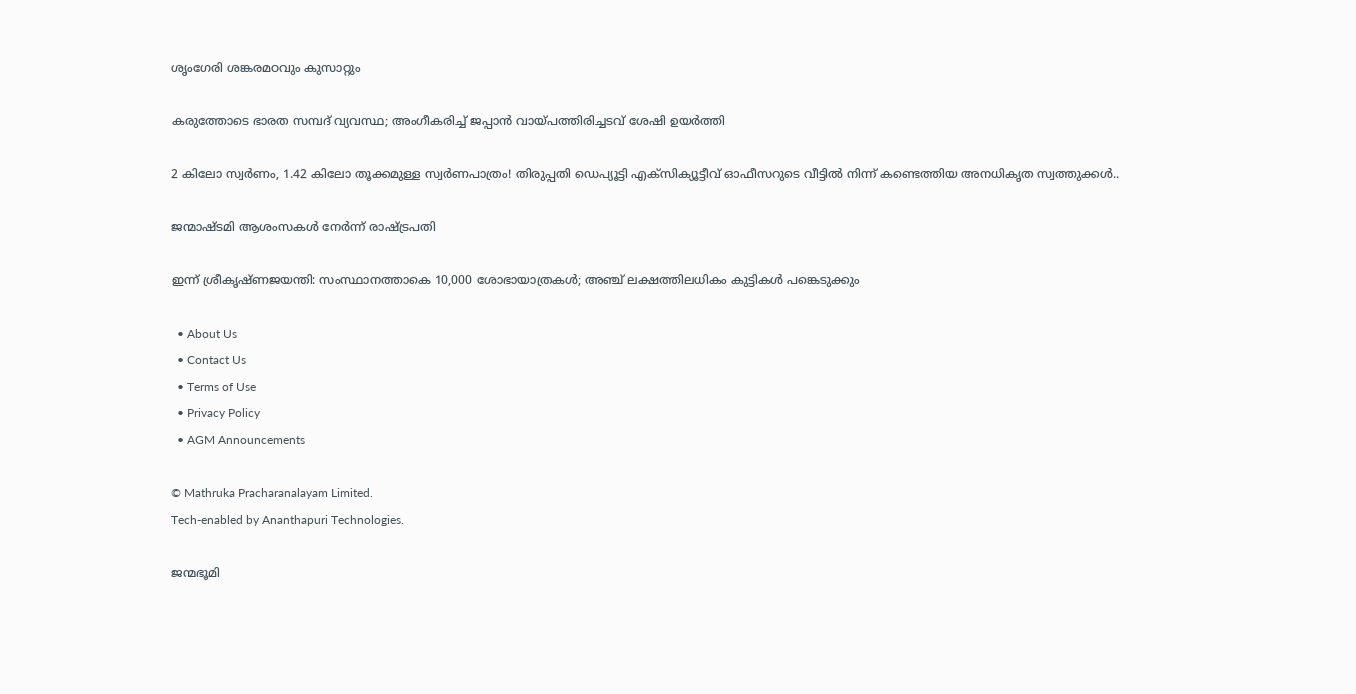ശൃംഗേരി ശങ്കരമഠവും കുസാറ്റും

കരുത്തോടെ ഭാരത സമ്പദ് വ്യവസ്ഥ; അംഗീകരിച്ച് ജപ്പാന്‍ വായ്‌പത്തിരിച്ചടവ് ശേഷി ഉയര്‍ത്തി

2 കിലോ സ്വർണം, 1.42 കിലോ തൂക്കമുള്ള സ്വർണപാത്രം! തിരുപ്പതി ഡെപ്യൂട്ടി എക്സിക്യൂട്ടീവ് ഓഫീസറുടെ വീട്ടിൽ നിന്ന് കണ്ടെത്തിയ അനധികൃത സ്വത്തുക്കൾ..

ജന്മാഷ്ടമി ആശംസകള്‍ നേര്‍ന്ന് രാഷ്‌ട്രപതി

ഇന്ന് ശ്രീകൃഷ്ണജയന്തി: സംസ്ഥാനത്താകെ 10,000 ശോഭായാത്രകള്‍; അഞ്ച് ലക്ഷത്തിലധികം കുട്ടികള്‍ പങ്കെടുക്കും

  • About Us
  • Contact Us
  • Terms of Use
  • Privacy Policy
  • AGM Announcements

© Mathruka Pracharanalayam Limited.
Tech-enabled by Ananthapuri Technologies.

ജന്മഭൂമി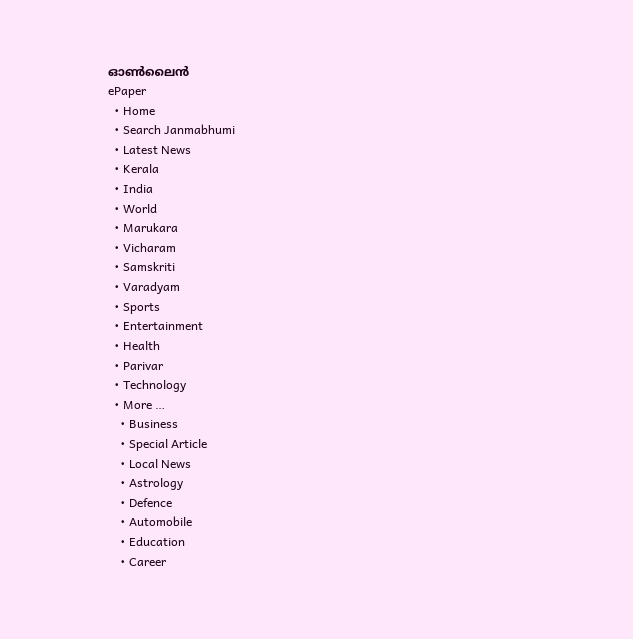ഓണ്‍ലൈന്‍
ePaper
  • Home
  • Search Janmabhumi
  • Latest News
  • Kerala
  • India
  • World
  • Marukara
  • Vicharam
  • Samskriti
  • Varadyam
  • Sports
  • Entertainment
  • Health
  • Parivar
  • Technology
  • More …
    • Business
    • Special Article
    • Local News
    • Astrology
    • Defence
    • Automobile
    • Education
    • Career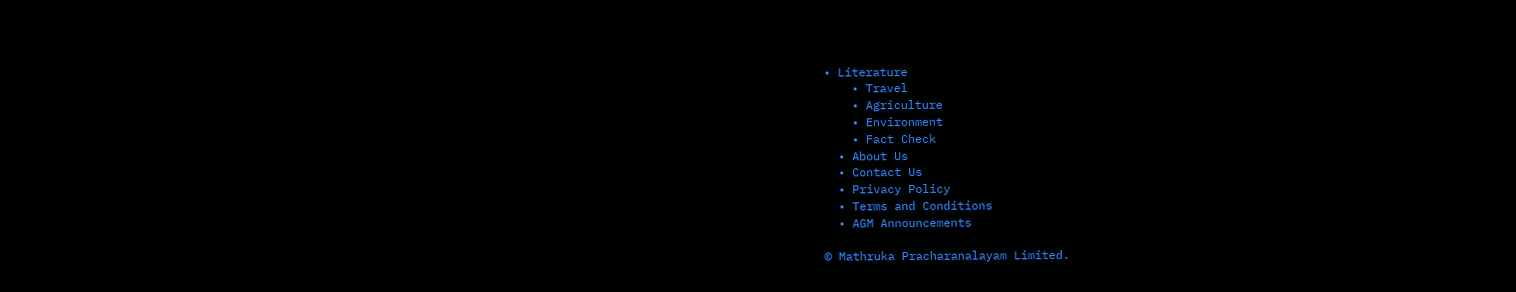• Literature
    • Travel
    • Agriculture
    • Environment
    • Fact Check
  • About Us
  • Contact Us
  • Privacy Policy
  • Terms and Conditions
  • AGM Announcements

© Mathruka Pracharanalayam Limited.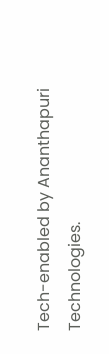Tech-enabled by Ananthapuri Technologies.